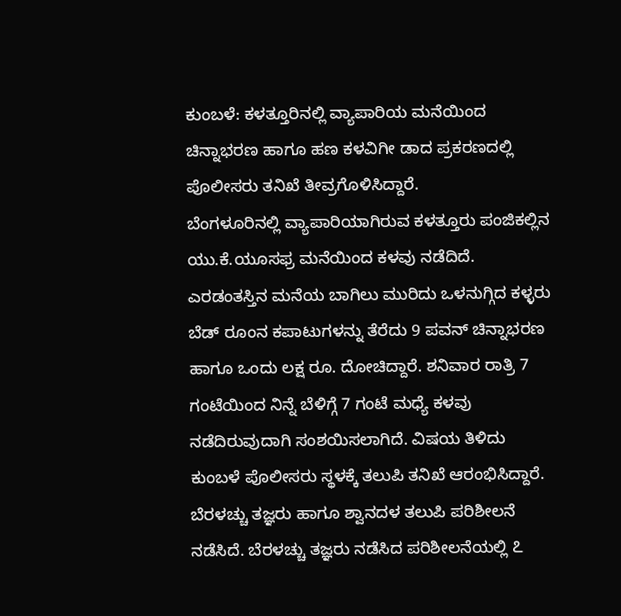ಕುಂಬಳೆ: ಕಳತ್ತೂರಿನಲ್ಲಿ ವ್ಯಾಪಾರಿಯ ಮನೆಯಿಂದ ಚಿನ್ನಾಭರಣ ಹಾಗೂ ಹಣ ಕಳವಿಗೀ ಡಾದ ಪ್ರಕರಣದಲ್ಲಿ ಪೊಲೀಸರು ತನಿಖೆ ತೀವ್ರಗೊಳಿಸಿದ್ದಾರೆ.
ಬೆಂಗಳೂರಿನಲ್ಲಿ ವ್ಯಾಪಾರಿಯಾಗಿರುವ ಕಳತ್ತೂರು ಪಂಜಿಕಲ್ಲಿನ ಯು.ಕೆ.ಯೂಸಫ್ರ ಮನೆಯಿಂದ ಕಳವು ನಡೆದಿದೆ. ಎರಡಂತಸ್ತಿನ ಮನೆಯ ಬಾಗಿಲು ಮುರಿದು ಒಳನುಗ್ಗಿದ ಕಳ್ಳರು ಬೆಡ್ ರೂಂನ ಕಪಾಟುಗಳನ್ನು ತೆರೆದು 9 ಪವನ್ ಚಿನ್ನಾಭರಣ ಹಾಗೂ ಒಂದು ಲಕ್ಷ ರೂ. ದೋಚಿದ್ದಾರೆ. ಶನಿವಾರ ರಾತ್ರಿ 7 ಗಂಟೆಯಿಂದ ನಿನ್ನೆ ಬೆಳಿಗ್ಗೆ 7 ಗಂಟೆ ಮಧ್ಯೆ ಕಳವು ನಡೆದಿರುವುದಾಗಿ ಸಂಶಯಿಸಲಾಗಿದೆ. ವಿಷಯ ತಿಳಿದು ಕುಂಬಳೆ ಪೊಲೀಸರು ಸ್ಥಳಕ್ಕೆ ತಲುಪಿ ತನಿಖೆ ಆರಂಭಿಸಿದ್ದಾರೆ. ಬೆರಳಚ್ಚು ತಜ್ಞರು ಹಾಗೂ ಶ್ವಾನದಳ ತಲುಪಿ ಪರಿಶೀಲನೆ ನಡೆಸಿದೆ. ಬೆರಳಚ್ಚು ತಜ್ಞರು ನಡೆಸಿದ ಪರಿಶೀಲನೆಯಲ್ಲಿ ೭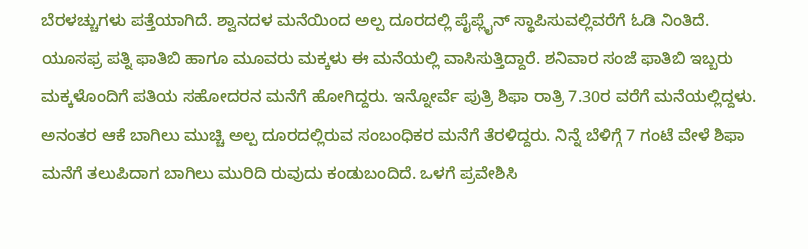ಬೆರಳಚ್ಚುಗಳು ಪತ್ತೆಯಾಗಿದೆ. ಶ್ವಾನದಳ ಮನೆಯಿಂದ ಅಲ್ಪ ದೂರದಲ್ಲಿ ಪೈಪ್ಲೈನ್ ಸ್ಥಾಪಿಸುವಲ್ಲಿವರೆಗೆ ಓಡಿ ನಿಂತಿದೆ. ಯೂಸಫ್ರ ಪತ್ನಿ ಫಾತಿಬಿ ಹಾಗೂ ಮೂವರು ಮಕ್ಕಳು ಈ ಮನೆಯಲ್ಲಿ ವಾಸಿಸುತ್ತಿದ್ದಾರೆ. ಶನಿವಾರ ಸಂಜೆ ಫಾತಿಬಿ ಇಬ್ಬರು ಮಕ್ಕಳೊಂದಿಗೆ ಪತಿಯ ಸಹೋದರನ ಮನೆಗೆ ಹೋಗಿದ್ದರು. ಇನ್ನೋರ್ವೆ ಪುತ್ರಿ ಶಿಫಾ ರಾತ್ರಿ 7.30ರ ವರೆಗೆ ಮನೆಯಲ್ಲಿದ್ದಳು. ಅನಂತರ ಆಕೆ ಬಾಗಿಲು ಮುಚ್ಚಿ ಅಲ್ಪ ದೂರದಲ್ಲಿರುವ ಸಂಬಂಧಿಕರ ಮನೆಗೆ ತೆರಳಿದ್ದರು. ನಿನ್ನೆ ಬೆಳಿಗ್ಗೆ 7 ಗಂಟೆ ವೇಳೆ ಶಿಫಾ ಮನೆಗೆ ತಲುಪಿದಾಗ ಬಾಗಿಲು ಮುರಿದಿ ರುವುದು ಕಂಡುಬಂದಿದೆ. ಒಳಗೆ ಪ್ರವೇಶಿಸಿ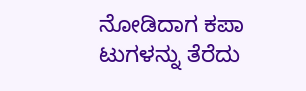ನೋಡಿದಾಗ ಕಪಾ ಟುಗಳನ್ನು ತೆರೆದು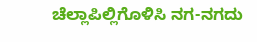ಚೆಲ್ಲಾಪಿಲ್ಲಿಗೊಳಿಸಿ ನಗ-ನಗದು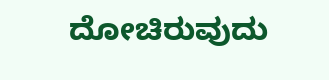ದೋಚಿರುವುದು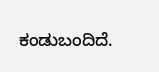ಕಂಡುಬಂದಿದೆ.